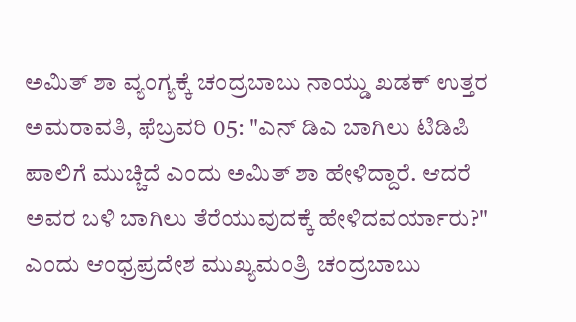ಅಮಿತ್ ಶಾ ವ್ಯಂಗ್ಯಕ್ಕೆ ಚಂದ್ರಬಾಬು ನಾಯ್ಡು ಖಡಕ್ ಉತ್ತರ
ಅಮರಾವತಿ, ಫೆಬ್ರವರಿ 05: "ಎನ್ ಡಿಎ ಬಾಗಿಲು ಟಿಡಿಪಿ ಪಾಲಿಗೆ ಮುಚ್ಚಿದೆ ಎಂದು ಅಮಿತ್ ಶಾ ಹೇಳಿದ್ದಾರೆ. ಆದರೆ ಅವರ ಬಳಿ ಬಾಗಿಲು ತೆರೆಯುವುದಕ್ಕೆ ಹೇಳಿದವರ್ಯಾರು?" ಎಂದು ಆಂಧ್ರಪ್ರದೇಶ ಮುಖ್ಯಮಂತ್ರಿ ಚಂದ್ರಬಾಬು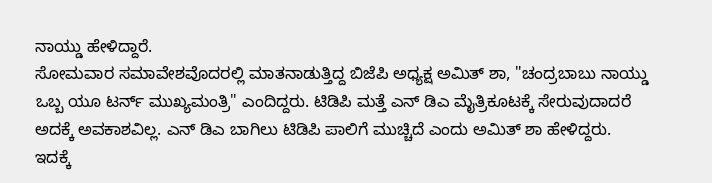ನಾಯ್ಡು ಹೇಳಿದ್ದಾರೆ.
ಸೋಮವಾರ ಸಮಾವೇಶವೊದರಲ್ಲಿ ಮಾತನಾಡುತ್ತಿದ್ದ ಬಿಜೆಪಿ ಅಧ್ಯಕ್ಷ ಅಮಿತ್ ಶಾ, "ಚಂದ್ರಬಾಬು ನಾಯ್ಡು ಒಬ್ಬ ಯೂ ಟರ್ನ್ ಮುಖ್ಯಮಂತ್ರಿ" ಎಂದಿದ್ದರು. ಟಿಡಿಪಿ ಮತ್ತೆ ಎನ್ ಡಿಎ ಮೈತ್ರಿಕೂಟಕ್ಕೆ ಸೇರುವುದಾದರೆ ಅದಕ್ಕೆ ಅವಕಾಶವಿಲ್ಲ. ಎನ್ ಡಿಎ ಬಾಗಿಲು ಟಿಡಿಪಿ ಪಾಲಿಗೆ ಮುಚ್ಚಿದೆ ಎಂದು ಅಮಿತ್ ಶಾ ಹೇಳಿದ್ದರು.
ಇದಕ್ಕೆ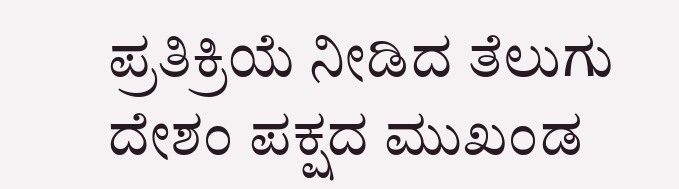ಪ್ರತಿಕ್ರಿಯೆ ನೀಡಿದ ತೆಲುಗು ದೇಶಂ ಪಕ್ಷದ ಮುಖಂಡ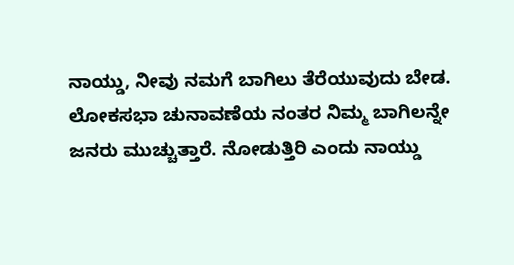ನಾಯ್ಡು, ನೀವು ನಮಗೆ ಬಾಗಿಲು ತೆರೆಯುವುದು ಬೇಡ. ಲೋಕಸಭಾ ಚುನಾವಣೆಯ ನಂತರ ನಿಮ್ಮ ಬಾಗಿಲನ್ನೇ ಜನರು ಮುಚ್ಚುತ್ತಾರೆ. ನೋಡುತ್ತಿರಿ ಎಂದು ನಾಯ್ಡು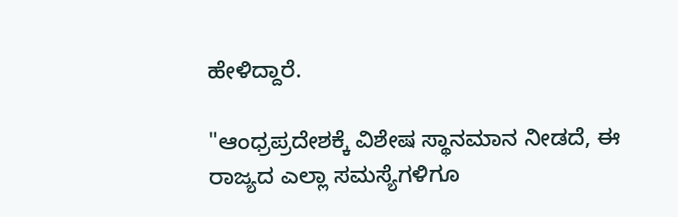ಹೇಳಿದ್ದಾರೆ.

"ಆಂಧ್ರಪ್ರದೇಶಕ್ಕೆ ವಿಶೇಷ ಸ್ಥಾನಮಾನ ನೀಡದೆ, ಈ ರಾಜ್ಯದ ಎಲ್ಲಾ ಸಮಸ್ಯೆಗಳಿಗೂ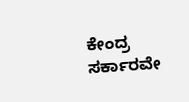ಕೇಂದ್ರ ಸರ್ಕಾರವೇ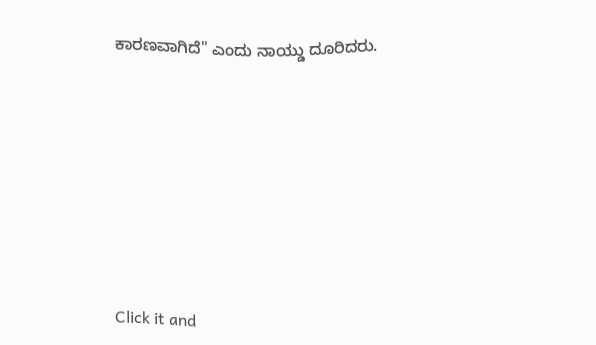ಕಾರಣವಾಗಿದೆ" ಎಂದು ನಾಯ್ಡು ದೂರಿದರು.












Click it and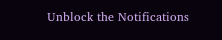Unblock the Notifications